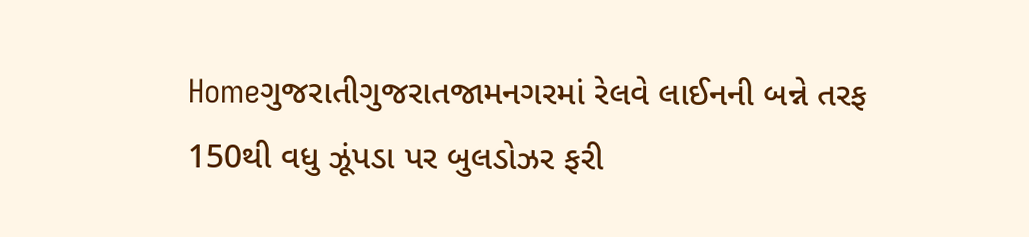Homeગુજરાતીગુજરાતજામનગરમાં રેલવે લાઈનની બન્ને તરફ 150થી વધુ ઝૂંપડા પર બુલડોઝર ફરી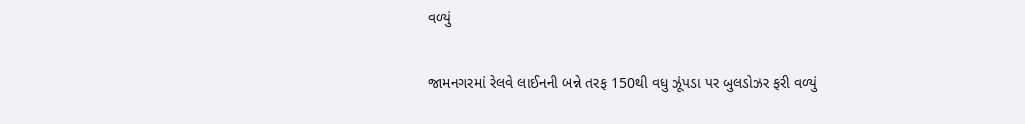વળ્યું

જામનગરમાં રેલવે લાઈનની બન્ને તરફ 150થી વધુ ઝૂંપડા પર બુલડોઝર ફરી વળ્યું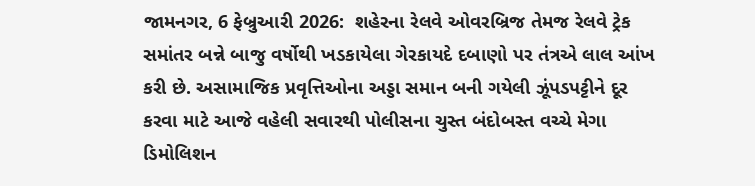જામનગર, 6 ફેબ્રુઆરી 2026:  શહેરના રેલવે ઓવરબ્રિજ તેમજ રેલવે ટ્રેક સમાંતર બન્ને બાજુ વર્ષોથી ખડકાયેલા ગેરકાયદે દબાણો પર તંત્રએ લાલ આંખ કરી છે. અસામાજિક પ્રવૃત્તિઓના અડ્ડા સમાન બની ગયેલી ઝૂંપડપટ્ટીને દૂર કરવા માટે આજે વહેલી સવારથી પોલીસના ચુસ્ત બંદોબસ્ત વચ્ચે મેગા ડિમોલિશન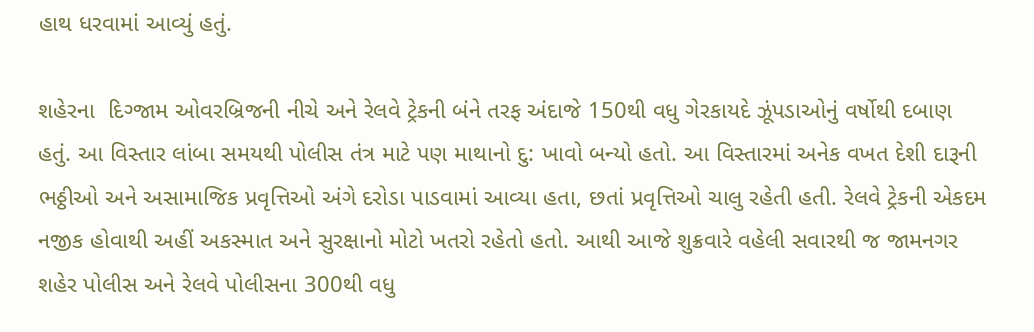હાથ ધરવામાં આવ્યું હતું.

શહેરના  દિગ્જામ ઓવરબ્રિજની નીચે અને રેલવે ટ્રેકની બંને તરફ અંદાજે 150થી વધુ ગેરકાયદે ઝૂંપડાઓનું વર્ષોથી દબાણ હતું. આ વિસ્તાર લાંબા સમયથી પોલીસ તંત્ર માટે પણ માથાનો દુ: ખાવો બન્યો હતો. આ વિસ્તારમાં અનેક વખત દેશી દારૂની ભઠ્ઠીઓ અને અસામાજિક પ્રવૃત્તિઓ અંગે દરોડા પાડવામાં આવ્યા હતા, છતાં પ્રવૃત્તિઓ ચાલુ રહેતી હતી. રેલવે ટ્રેકની એકદમ નજીક હોવાથી અહીં અકસ્માત અને સુરક્ષાનો મોટો ખતરો રહેતો હતો. આથી આજે શુક્રવારે વહેલી સવારથી જ જામનગર શહેર પોલીસ અને રેલવે પોલીસના 300થી વધુ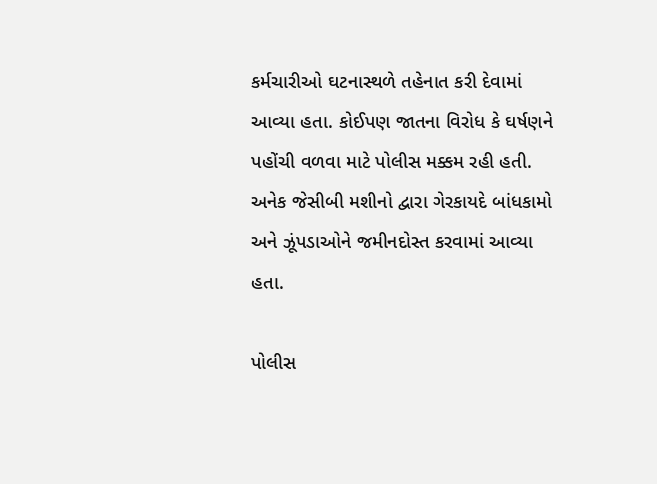કર્મચારીઓ ઘટનાસ્થળે તહેનાત કરી દેવામાં આવ્યા હતા. કોઈપણ જાતના વિરોધ કે ઘર્ષણને પહોંચી વળવા માટે પોલીસ મક્કમ રહી હતી. અનેક જેસીબી મશીનો દ્વારા ગેરકાયદે બાંધકામો અને ઝૂંપડાઓને જમીનદોસ્ત કરવામાં આવ્યા હતા.

પોલીસ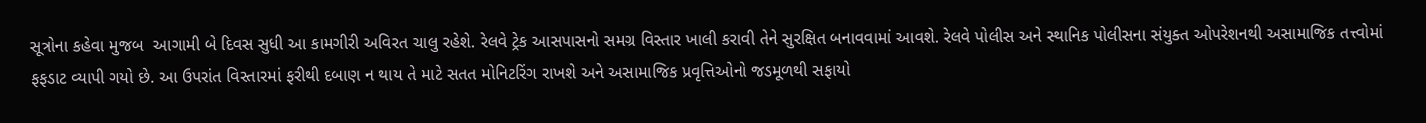સૂત્રોના કહેવા મુજબ  આગામી બે દિવસ સુધી આ કામગીરી અવિરત ચાલુ રહેશે. રેલવે ટ્રેક આસપાસનો સમગ્ર વિસ્તાર ખાલી કરાવી તેને સુરક્ષિત બનાવવામાં આવશે. રેલવે પોલીસ અને સ્થાનિક પોલીસના સંયુક્ત ઓપરેશનથી અસામાજિક તત્ત્વોમાં ફફડાટ વ્યાપી ગયો છે. આ ઉપરાંત વિસ્તારમાં ફરીથી દબાણ ન થાય તે માટે સતત મોનિટરિંગ રાખશે અને અસામાજિક પ્રવૃત્તિઓનો જડમૂળથી સફાયો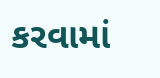કરવામાં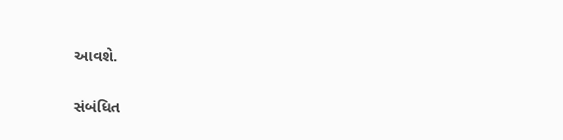આવશે.

સંબંધિત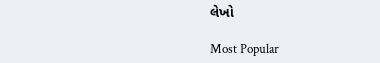લેખો

Most Popular